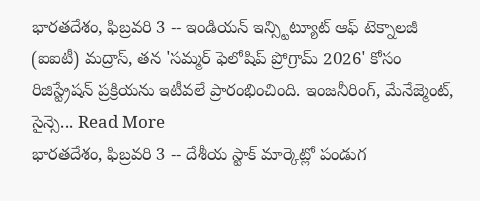భారతదేశం, ఫిబ్రవరి 3 -- ఇండియన్ ఇన్స్టిట్యూట్ ఆఫ్ టెక్నాలజీ (ఐఐటీ) మద్రాస్, తన 'సమ్మర్ ఫెలోషిప్ ప్రోగ్రామ్ 2026' కోసం రిజిస్ట్రేషన్ ప్రక్రియను ఇటీవలే ప్రారంభించింది. ఇంజనీరింగ్, మేనేజ్మెంట్, సైన్సె... Read More
భారతదేశం, ఫిబ్రవరి 3 -- దేశీయ స్టాక్ మార్కెట్లో పండుగ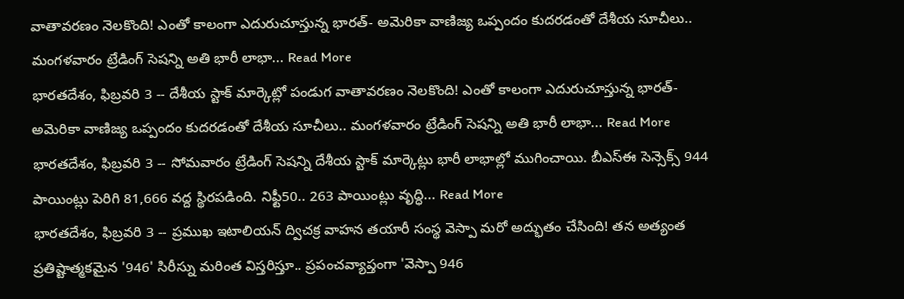వాతావరణం నెలకొంది! ఎంతో కాలంగా ఎదురుచూస్తున్న భారత్- అమెరికా వాణిజ్య ఒప్పందం కుదరడంతో దేశీయ సూచీలు.. మంగళవారం ట్రేడింగ్ సెషన్ని అతి భారీ లాభా... Read More
భారతదేశం, ఫిబ్రవరి 3 -- దేశీయ స్టాక్ మార్కెట్లో పండుగ వాతావరణం నెలకొంది! ఎంతో కాలంగా ఎదురుచూస్తున్న భారత్- అమెరికా వాణిజ్య ఒప్పందం కుదరడంతో దేశీయ సూచీలు.. మంగళవారం ట్రేడింగ్ సెషన్ని అతి భారీ లాభా... Read More
భారతదేశం, ఫిబ్రవరి 3 -- సోమవారం ట్రేడింగ్ సెషన్ని దేశీయ స్టాక్ మార్కెట్లు భారీ లాభాల్లో ముగించాయి. బీఎస్ఈ సెన్సెక్స్ 944 పాయింట్లు పెరిగి 81,666 వద్ద స్థిరపడింది. నిఫ్టీ50.. 263 పాయింట్లు వృద్ధి... Read More
భారతదేశం, ఫిబ్రవరి 3 -- ప్రముఖ ఇటాలియన్ ద్విచక్ర వాహన తయారీ సంస్థ వెస్పా మరో అద్భుతం చేసింది! తన అత్యంత ప్రతిష్టాత్మకమైన '946' సిరీస్ను మరింత విస్తరిస్తూ.. ప్రపంచవ్యాప్తంగా 'వెస్పా 946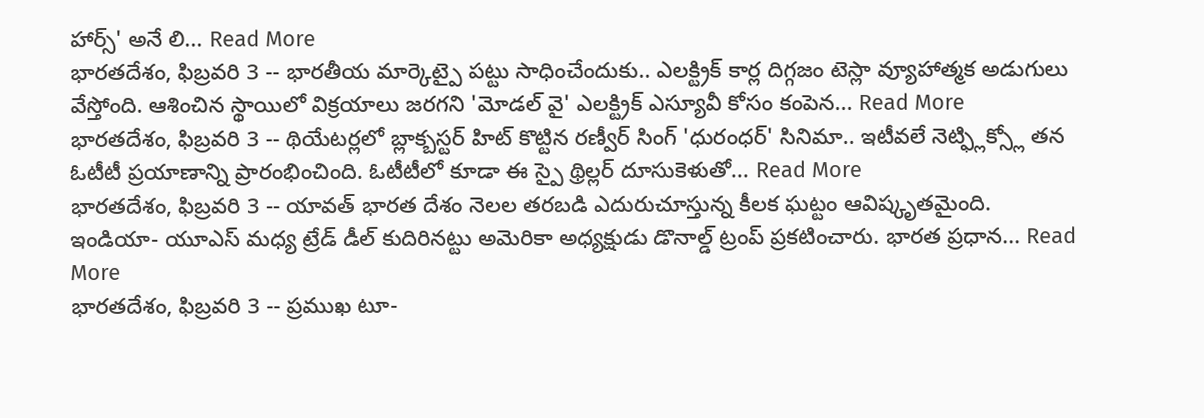హార్స్' అనే లి... Read More
భారతదేశం, ఫిబ్రవరి 3 -- భారతీయ మార్కెట్పై పట్టు సాధించేందుకు.. ఎలక్ట్రిక్ కార్ల దిగ్గజం టెస్లా వ్యూహాత్మక అడుగులు వేస్తోంది. ఆశించిన స్థాయిలో విక్రయాలు జరగని 'మోడల్ వై' ఎలక్ట్రిక్ ఎస్యూవీ కోసం కంపెన... Read More
భారతదేశం, ఫిబ్రవరి 3 -- థియేటర్లలో బ్లాక్బస్టర్ హిట్ కొట్టిన రణ్వీర్ సింగ్ 'ధురంధర్' సినిమా.. ఇటీవలే నెట్ఫ్లిక్స్లో తన ఓటీటీ ప్రయాణాన్ని ప్రారంభించింది. ఓటీటీలో కూడా ఈ స్పై థ్రిల్లర్ దూసుకెళుతో... Read More
భారతదేశం, ఫిబ్రవరి 3 -- యావత్ భారత దేశం నెలల తరబడి ఎదురుచూస్తున్న కీలక ఘట్టం ఆవిష్కృతమైంది. ఇండియా- యూఎస్ మధ్య ట్రేడ్ డీల్ కుదిరినట్టు అమెరికా అధ్యక్షుడు డొనాల్డ్ ట్రంప్ ప్రకటించారు. భారత ప్రధాన... Read More
భారతదేశం, ఫిబ్రవరి 3 -- ప్రముఖ టూ-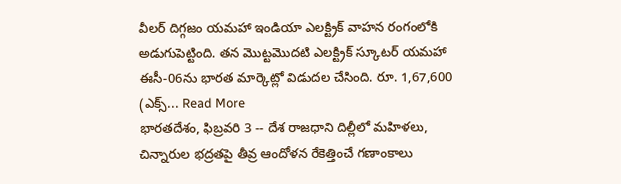వీలర్ దిగ్గజం యమహా ఇండియా ఎలక్ట్రిక్ వాహన రంగంలోకి అడుగుపెట్టింది. తన మొట్టమొదటి ఎలక్ట్రిక్ స్కూటర్ యమహా ఈసీ-06ను భారత మార్కెట్లో విడుదల చేసింది. రూ. 1,67,600 (ఎక్స్... Read More
భారతదేశం, ఫిబ్రవరి 3 -- దేశ రాజధాని దిల్లీలో మహిళలు, చిన్నారుల భద్రతపై తీవ్ర ఆందోళన రేకెత్తించే గణాంకాలు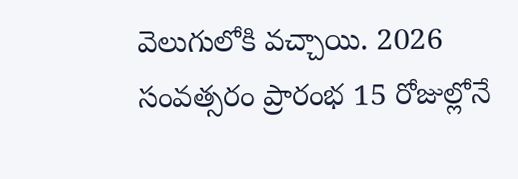వెలుగులోకి వచ్చాయి. 2026 సంవత్సరం ప్రారంభ 15 రోజుల్లోనే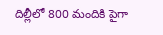దిల్లీలో 800 మందికి పైగా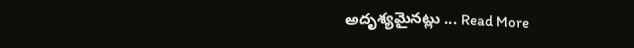అదృశ్యమైనట్లు ... Read More